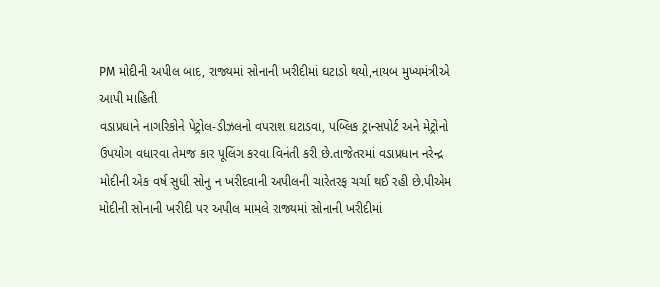PM મોદીની અપીલ બાદ, રાજ્યમાં સોનાની ખરીદીમાં ઘટાડો થયો,નાયબ મુખ્યમંત્રીએ આપી માહિતી
વડાપ્રધાને નાગરિકોને પેટ્રોલ-ડીઝલનો વપરાશ ઘટાડવા, પબ્લિક ટ્રાન્સપોર્ટ અને મેટ્રોનો ઉપયોગ વધારવા તેમજ કાર પૂલિંગ કરવા વિનંતી કરી છે.તાજેતરમાં વડાપ્રધાન નરેન્દ્ર મોદીની એક વર્ષ સુધી સોનુ ન ખરીદવાની અપીલની ચારેતરફ ચર્ચા થઈ રહી છે.પીએમ મોદીની સોનાની ખરીદી પર અપીલ મામલે રાજ્યમાં સોનાની ખરીદીમાં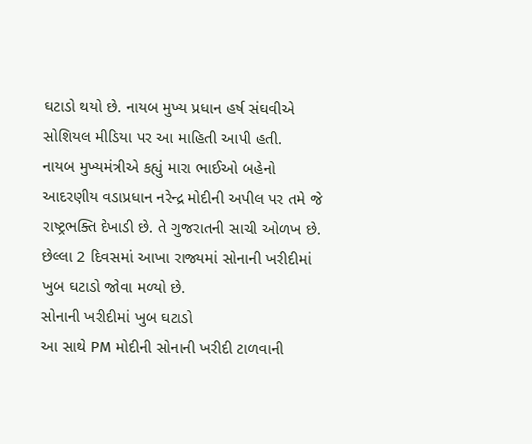ઘટાડો થયો છે. નાયબ મુખ્ય પ્રધાન હર્ષ સંઘવીએ સોશિયલ મીડિયા પર આ માહિતી આપી હતી.
નાયબ મુખ્યમંત્રીએ કહ્યું મારા ભાઈઓ બહેનો આદરણીય વડાપ્રધાન નરેન્દ્ર મોદીની અપીલ પર તમે જે રાષ્ટ્રભક્તિ દેખાડી છે. તે ગુજરાતની સાચી ઓળખ છે. છેલ્લા 2 દિવસમાં આખા રાજ્યમાં સોનાની ખરીદીમાં ખુબ ઘટાડો જોવા મળ્યો છે.
સોનાની ખરીદીમાં ખુબ ઘટાડો
આ સાથે PM મોદીની સોનાની ખરીદી ટાળવાની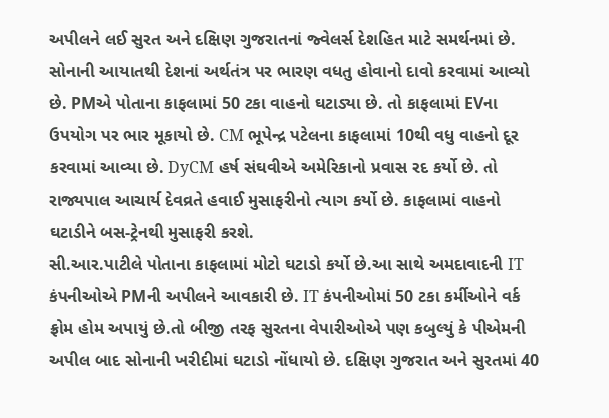અપીલને લઈ સુરત અને દક્ષિણ ગુજરાતનાં જ્વેલર્સ દેશહિત માટે સમર્થનમાં છે. સોનાની આયાતથી દેશનાં અર્થતંત્ર પર ભારણ વધતુ હોવાનો દાવો કરવામાં આવ્યો છે. PMએ પોતાના કાફલામાં 50 ટકા વાહનો ઘટાડ્યા છે. તો કાફલામાં EVના ઉપયોગ પર ભાર મૂકાયો છે. CM ભૂપેન્દ્ર પટેલના કાફલામાં 10થી વધુ વાહનો દૂર કરવામાં આવ્યા છે. DyCM હર્ષ સંઘવીએ અમેરિકાનો પ્રવાસ રદ કર્યો છે. તો રાજ્યપાલ આચાર્ય દેવવ્રતે હવાઈ મુસાફરીનો ત્યાગ કર્યો છે. કાફલામાં વાહનો ઘટાડીને બસ-ટ્રેનથી મુસાફરી કરશે.
સી.આર.પાટીલે પોતાના કાફલામાં મોટો ઘટાડો કર્યો છે.આ સાથે અમદાવાદની IT કંપનીઓએ PMની અપીલને આવકારી છે. IT કંપનીઓમાં 50 ટકા કર્મીઓને વર્ક ફ્રોમ હોમ અપાયું છે.તો બીજી તરફ સુરતના વેપારીઓએ પણ કબુલ્યું કે પીએમની અપીલ બાદ સોનાની ખરીદીમાં ઘટાડો નોંધાયો છે. દક્ષિણ ગુજરાત અને સુરતમાં 40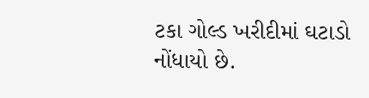ટકા ગોલ્ડ ખરીદીમાં ઘટાડો નોંધાયો છે.